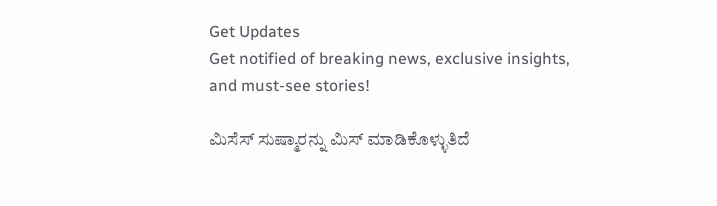Get Updates
Get notified of breaking news, exclusive insights, and must-see stories!

ಮಿಸೆಸ್ ಸುಷ್ಮಾರನ್ನು ಮಿಸ್ ಮಾಡಿಕೊಳ್ಳುತಿದೆ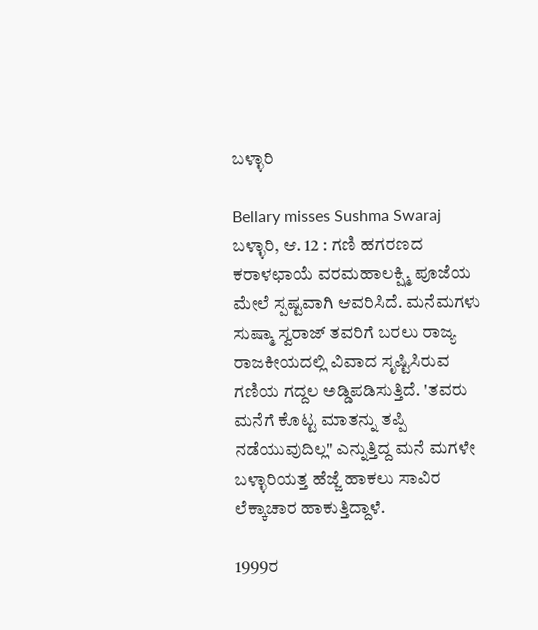ಬಳ್ಳಾರಿ

Bellary misses Sushma Swaraj
ಬಳ್ಳಾರಿ, ಆ. 12 : ಗಣಿ ಹಗರಣದ ಕರಾಳಛಾಯೆ ವರಮಹಾಲಕ್ಷ್ಮಿ ಪೂಜೆಯ ಮೇಲೆ ಸ್ಪಷ್ಟವಾಗಿ ಆವರಿಸಿದೆ. ಮನೆಮಗಳು ಸುಷ್ಮಾ ಸ್ವರಾಜ್ ತವರಿಗೆ ಬರಲು ರಾಜ್ಯ ರಾಜಕೀಯದಲ್ಲಿ ವಿವಾದ ಸೃಷ್ಟಿಸಿರುವ ಗಣಿಯ ಗದ್ದಲ ಅಡ್ಡಿಪಡಿಸುತ್ತಿದೆ. 'ತವರು ಮನೆಗೆ ಕೊಟ್ಟ ಮಾತನ್ನು ತಪ್ಪಿ ನಡೆಯುವುದಿಲ್ಲ" ಎನ್ನುತ್ತಿದ್ದ ಮನೆ ಮಗಳೇ ಬಳ್ಳಾರಿಯತ್ತ ಹೆಜ್ಜೆ ಹಾಕಲು ಸಾವಿರ ಲೆಕ್ಕಾಚಾರ ಹಾಕುತ್ತಿದ್ದಾಳೆ.

1999ರ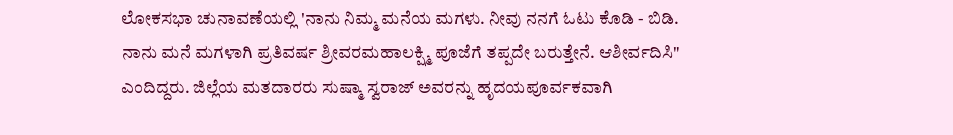ಲೋಕಸಭಾ ಚುನಾವಣೆಯಲ್ಲಿ 'ನಾನು ನಿಮ್ಮ ಮನೆಯ ಮಗಳು. ನೀವು ನನಗೆ ಓಟು ಕೊಡಿ - ಬಿಡಿ. ನಾನು ಮನೆ ಮಗಳಾಗಿ ಪ್ರತಿವರ್ಷ ಶ್ರೀವರಮಹಾಲಕ್ಷ್ಮಿ ಪೂಜೆಗೆ ತಪ್ಪದೇ ಬರುತ್ತೇನೆ. ಆಶೀರ್ವದಿಸಿ" ಎಂದಿದ್ದರು. ಜಿಲ್ಲೆಯ ಮತದಾರರು ಸುಷ್ಮಾ ಸ್ವರಾಜ್ ಅವರನ್ನು ಹೃದಯಪೂರ್ವಕವಾಗಿ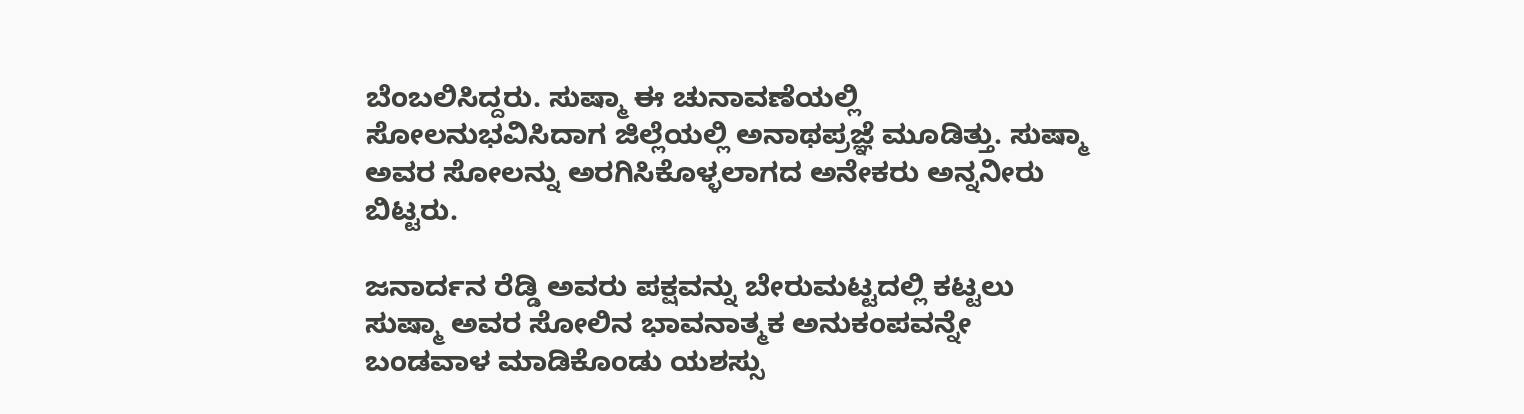ಬೆಂಬಲಿಸಿದ್ದರು. ಸುಷ್ಮಾ ಈ ಚುನಾವಣೆಯಲ್ಲಿ ಸೋಲನುಭವಿಸಿದಾಗ ಜಿಲ್ಲೆಯಲ್ಲಿ ಅನಾಥಪ್ರಜ್ಞೆ ಮೂಡಿತ್ತು. ಸುಷ್ಮಾ ಅವರ ಸೋಲನ್ನು ಅರಗಿಸಿಕೊಳ್ಳಲಾಗದ ಅನೇಕರು ಅನ್ನನೀರು ಬಿಟ್ಟರು.

ಜನಾರ್ದನ ರೆಡ್ಡಿ ಅವರು ಪಕ್ಷವನ್ನು ಬೇರುಮಟ್ಟದಲ್ಲಿ ಕಟ್ಟಲು ಸುಷ್ಮಾ ಅವರ ಸೋಲಿನ ಭಾವನಾತ್ಮಕ ಅನುಕಂಪವನ್ನೇ ಬಂಡವಾಳ ಮಾಡಿಕೊಂಡು ಯಶಸ್ಸು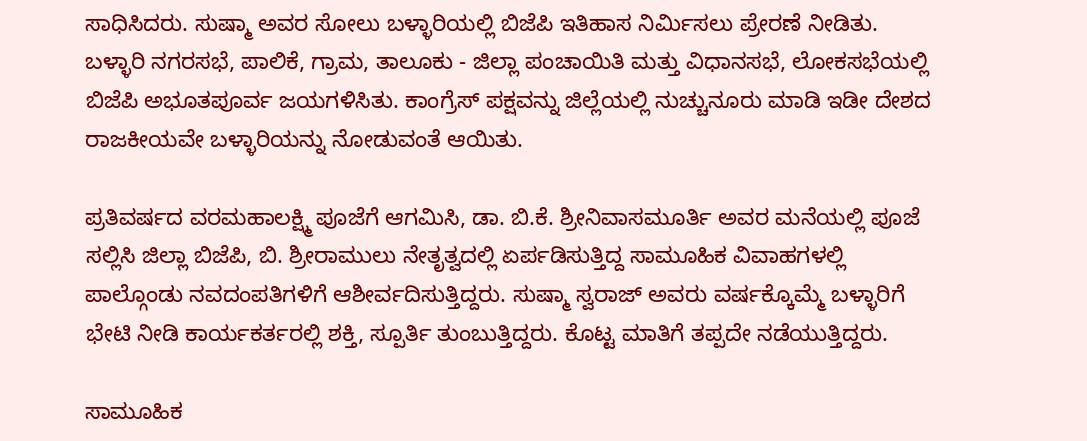ಸಾಧಿಸಿದರು. ಸುಷ್ಮಾ ಅವರ ಸೋಲು ಬಳ್ಳಾರಿಯಲ್ಲಿ ಬಿಜೆಪಿ ಇತಿಹಾಸ ನಿರ್ಮಿಸಲು ಪ್ರೇರಣೆ ನೀಡಿತು. ಬಳ್ಳಾರಿ ನಗರಸಭೆ, ಪಾಲಿಕೆ, ಗ್ರಾಮ, ತಾಲೂಕು - ಜಿಲ್ಲಾ ಪಂಚಾಯಿತಿ ಮತ್ತು ವಿಧಾನಸಭೆ, ಲೋಕಸಭೆಯಲ್ಲಿ ಬಿಜೆಪಿ ಅಭೂತಪೂರ್ವ ಜಯಗಳಿಸಿತು. ಕಾಂಗ್ರೆಸ್ ಪಕ್ಷವನ್ನು ಜಿಲ್ಲೆಯಲ್ಲಿ ನುಚ್ಚುನೂರು ಮಾಡಿ ಇಡೀ ದೇಶದ ರಾಜಕೀಯವೇ ಬಳ್ಳಾರಿಯನ್ನು ನೋಡುವಂತೆ ಆಯಿತು.

ಪ್ರತಿವರ್ಷದ ವರಮಹಾಲಕ್ಷ್ಮಿ ಪೂಜೆಗೆ ಆಗಮಿಸಿ, ಡಾ. ಬಿ.ಕೆ. ಶ್ರೀನಿವಾಸಮೂರ್ತಿ ಅವರ ಮನೆಯಲ್ಲಿ ಪೂಜೆ ಸಲ್ಲಿಸಿ ಜಿಲ್ಲಾ ಬಿಜೆಪಿ, ಬಿ. ಶ್ರೀರಾಮುಲು ನೇತೃತ್ವದಲ್ಲಿ ಏರ್ಪಡಿಸುತ್ತಿದ್ದ ಸಾಮೂಹಿಕ ವಿವಾಹಗಳಲ್ಲಿ ಪಾಲ್ಗೊಂಡು ನವದಂಪತಿಗಳಿಗೆ ಆಶೀರ್ವದಿಸುತ್ತಿದ್ದರು. ಸುಷ್ಮಾ ಸ್ವರಾಜ್ ಅವರು ವರ್ಷಕ್ಕೊಮ್ಮೆ ಬಳ್ಳಾರಿಗೆ ಭೇಟಿ ನೀಡಿ ಕಾರ್ಯಕರ್ತರಲ್ಲಿ ಶಕ್ತಿ, ಸ್ಪೂರ್ತಿ ತುಂಬುತ್ತಿದ್ದರು. ಕೊಟ್ಟ ಮಾತಿಗೆ ತಪ್ಪದೇ ನಡೆಯುತ್ತಿದ್ದರು.

ಸಾಮೂಹಿಕ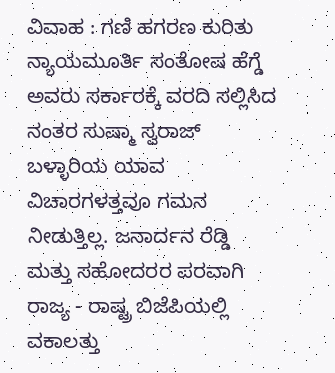ವಿವಾಹ : ಗಣಿ ಹಗರಣ ಕುರಿತು ನ್ಯಾಯಮೂರ್ತಿ ಸಂತೋಷ ಹೆಗ್ಡೆ ಅವರು ಸರ್ಕಾರಕ್ಕೆ ವರದಿ ಸಲ್ಲಿಸಿದ ನಂತರ ಸುಷ್ಮಾ ಸ್ವರಾಜ್ ಬಳ್ಳಾರಿಯ ಯಾವ ವಿಚಾರಗಳತ್ತವೂ ಗಮನ ನೀಡುತ್ತಿಲ್ಲ. ಜನಾರ್ದನ ರೆಡ್ಡಿ ಮತ್ತು ಸಹೋದರರ ಪರವಾಗಿ ರಾಜ್ಯ - ರಾಷ್ಟ್ರ ಬಿಜೆಪಿಯಲ್ಲಿ ವಕಾಲತ್ತು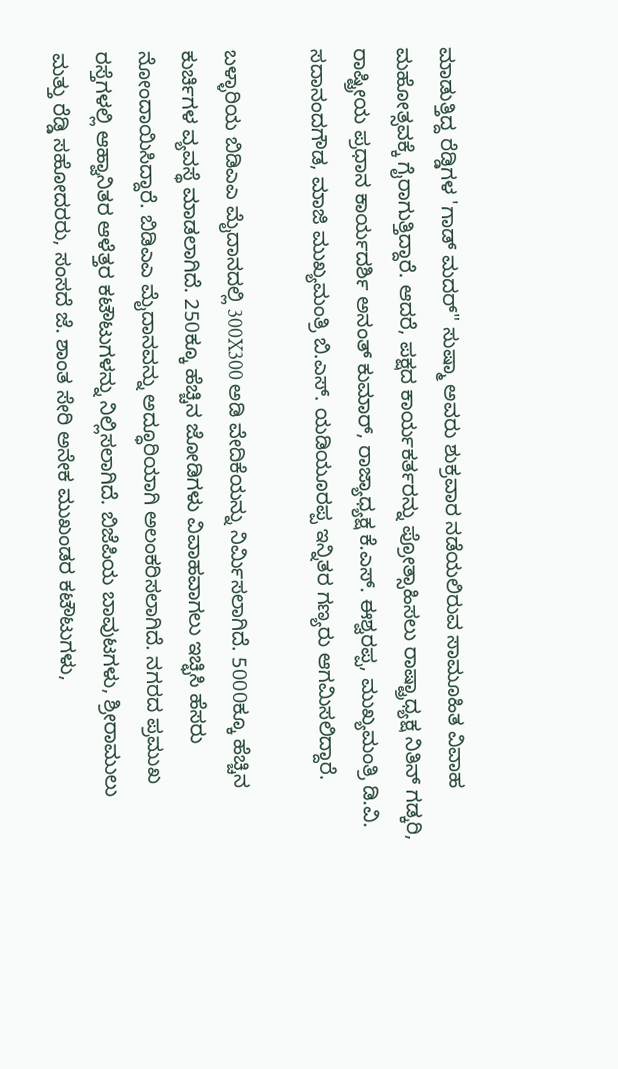ಮಾಡುತ್ತಿದ್ದ ರೆಡ್ಡಿಗಳ 'ಗಾಡ್ ಮದರ್" ಸುಷ್ಮಾ ಅವರು ಶುಕ್ರವಾರ ನಡೆಯಲಿರುವ ಸಾಮೂಹಿತ ವಿವಾಹ ಮಹೋತ್ಸವಕ್ಕೆ ಗೈರಾಗುತ್ತಿದ್ದಾರೆ. ಆದರೆ, ಪಕ್ಷದ ಕಾರ್ಯಕರ್ತರನ್ನು ಪ್ರೋತ್ಸಾಹಿಸಲು ರಾಷ್ಟ್ರಾಧ್ಯಕ್ಷ ನಿತಿನ್ ಗಡ್ಕರಿ, ರಾಷ್ಟ್ರೀಯ ಪ್ರಧಾನ ಕಾರ್ಯದರ್ಶಿ ಅನಂತ್ ಕುಮಾರ್, ರಾಜ್ಯಾಧ್ಯಕ್ಷ ಕೆ.ಎಸ್. ಈಶ್ವರಪ್ಪ, ಮುಖ್ಯಮಂತ್ರಿ ಡಿ.ವಿ. ಸದಾನಂದಗೌಡ, ಮಾಜಿ ಮುಖ್ಯಮಂತ್ರಿ ಬಿ.ಎಸ್. ಯಡಿಯೂರಪ್ಪ ಇನ್ನಿತರ ಗಣ್ಯರು ಆಗಮಿಸಲಿದ್ದಾರೆ.

ಬಳ್ಳಾರಿಯ ಬಿಡಿಎಎ ಮೈದಾನದಲ್ಲಿ 300X300 ಅಡಿ ವೇದಿಕೆಯನ್ನು ನಿರ್ಮಿಸಲಾಗಿದೆ. 5000ಕ್ಕೂ ಹೆಚ್ಚಿನ ಕುರ್ಚಿಗಳ ವ್ಯವಸ್ಥೆ ಮಾಡಲಾಗಿದೆ. 250ಕ್ಕೂ ಹೆಚ್ಚಿನ ಜೋಡಿಗಳು ವಿವಾಹವಾಗಲು ಇಚ್ಛಿಸಿ ಹೆಸರು ನೋಂದಾಯಿಸಿದ್ದಾರೆ. ಬಿಡಿಎಎ ಮೈದಾನವನ್ನು ಅದ್ಧೂರಿಯಾಗಿ ಅಲಂಕರಿಸಲಾಗಿದೆ. ನಗರದ ಪ್ರಮುಖ ರಸ್ತೆಗಳಲ್ಲಿ ಆಹ್ವಾನಿತರ ಆಳೆತ್ತರ ಕಟೌಟುಗಳನ್ನು ನಿಲ್ಲಿಸಲಾಗಿದೆ. ಬಿಜೆಪಿಯ ಬಾವುಟಗಳು, ಶ್ರೀರಾಮುಲು ಮತ್ತು ರೆಡ್ಡಿ ಸಹೋದರರು, ಸಂಸದೆ ಜೆ. ಶಾಂತ ಸೇರಿ ಅನೇಕ ಮುಖಂಡರ ಕಟೌಟುಗಳು,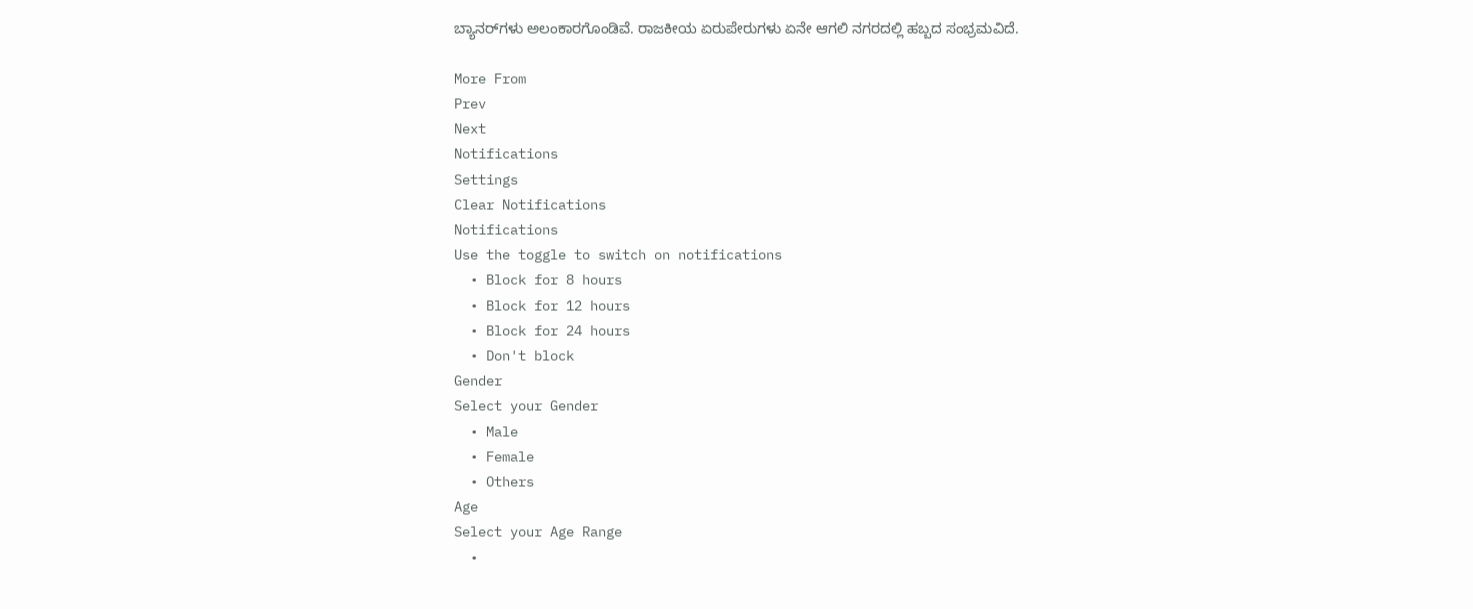ಬ್ಯಾನರ್‌ಗಳು ಅಲಂಕಾರಗೊಂಡಿವೆ. ರಾಜಕೀಯ ಏರುಪೇರುಗಳು ಏನೇ ಆಗಲಿ ನಗರದಲ್ಲಿ ಹಬ್ಬದ ಸಂಭ್ರಮವಿದೆ.

More From
Prev
Next
Notifications
Settings
Clear Notifications
Notifications
Use the toggle to switch on notifications
  • Block for 8 hours
  • Block for 12 hours
  • Block for 24 hours
  • Don't block
Gender
Select your Gender
  • Male
  • Female
  • Others
Age
Select your Age Range
  •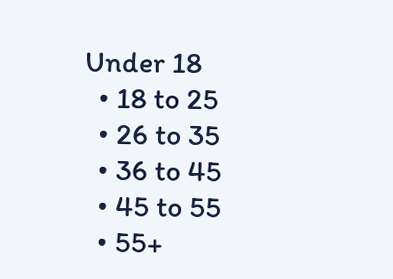Under 18
  • 18 to 25
  • 26 to 35
  • 36 to 45
  • 45 to 55
  • 55+